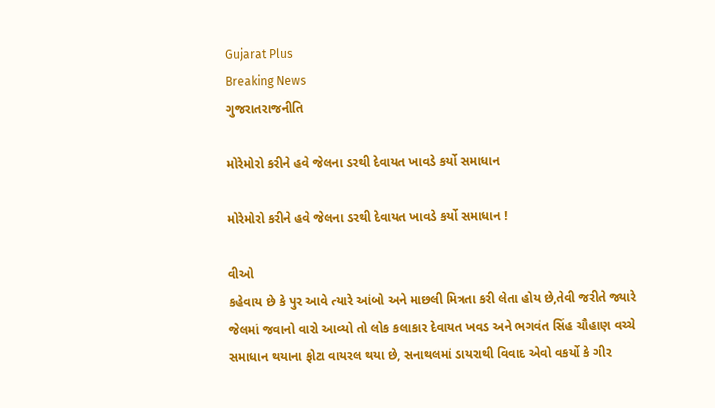Gujarat Plus
Breaking News
ગુજરાતરાજનીતિ

મોરેમોરો કરીને હવે જેલના ડરથી દેવાયત ખાવડે કર્યો સમાધાન

મોરેમોરો કરીને હવે જેલના ડરથી દેવાયત ખાવડે કર્યો સમાધાન !

વીઓ
કહેવાય છે કે પુર આવે ત્યારે આંબો અને માછલી મિત્રતા કરી લેતા હોય છે,તેવી જરીતે જ્યારે જેલમાં જવાનો વારો આવ્યો તો લોક કલાકાર દેવાયત ખવડ અને ભગવંત સિંહ ચૌહાણ વચ્ચે સમાધાન થયાના ફોટા વાયરલ થયા છે, સનાથલમાં ડાયરાથી વિવાદ એવો વકર્યો કે ગીર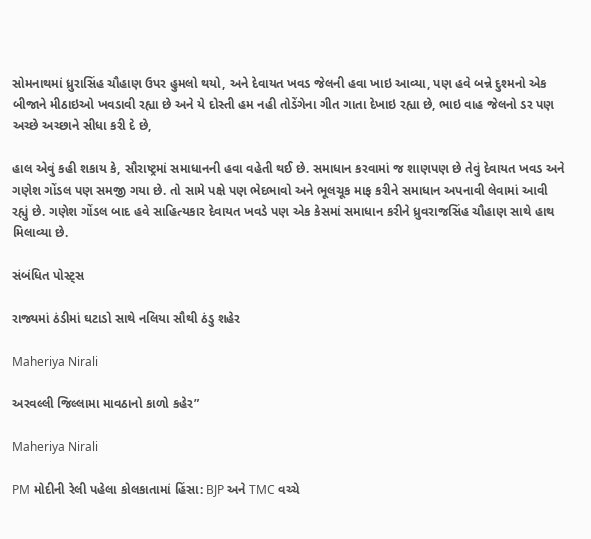સોમનાથમાં ધ્રુરાસિંહ ચૌહાણ ઉપર હુમલો થયો, અને દેવાયત ખવડ જેલની હવા ખાઇ આવ્યા, પણ હવે બન્ને દુશ્મનો એક બીજાને મીઠાઇઓ ખવડાવી રહ્યા છે અને યે દોસ્તી હમ નહી તોડેંગેના ગીત ગાતા દેખાઇ રહ્યા છે, ભાઇ વાહ જેલનો ડર પણ અચ્છે અચ્છાને સીધા કરી દે છે,

હાલ એવું કહી શકાય કે, સૌરાષ્ટ્રમાં સમાધાનની હવા વહેતી થઈ છે. સમાધાન કરવામાં જ શાણપણ છે તેવું દેવાયત ખવડ અને ગણેશ ગોંડલ પણ સમજી ગયા છે. તો સામે પક્ષે પણ ભેદભાવો અને ભૂલચૂક માફ કરીને સમાધાન અપનાવી લેવામાં આવી રહ્યું છે. ગણેશ ગોંડલ બાદ હવે સાહિત્યકાર દેવાયત ખવડે પણ એક કેસમાં સમાધાન કરીને ધ્રુવરાજસિંહ ચૌહાણ સાથે હાથ મિલાવ્યા છે.

સંબંધિત પોસ્ટ્સ

રાજ્યમાં ઠંડીમાં ઘટાડો સાથે નલિયા સૌથી ઠંડુ શહેર

Maheriya Nirali

અરવલ્લી જિલ્લામા માવઠાનો કાળો કહેર”

Maheriya Nirali

PM મોદીની રેલી પહેલા કોલકાતામાં હિંસા: BJP અને TMC વચ્ચે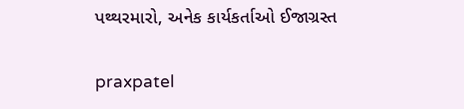પથ્થરમારો, અનેક કાર્યકર્તાઓ ઈજાગ્રસ્ત

praxpatel